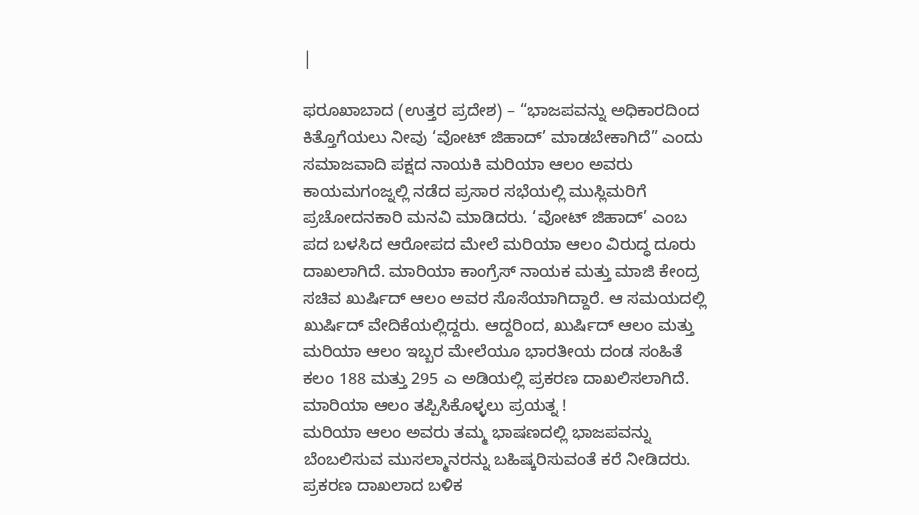|

ಫರೂಖಾಬಾದ (ಉತ್ತರ ಪ್ರದೇಶ) – “ಭಾಜಪವನ್ನು ಅಧಿಕಾರದಿಂದ ಕಿತ್ತೊಗೆಯಲು ನೀವು ‘ವೋಟ್ ಜಿಹಾದ್’ ಮಾಡಬೇಕಾಗಿದೆ” ಎಂದು ಸಮಾಜವಾದಿ ಪಕ್ಷದ ನಾಯಕಿ ಮರಿಯಾ ಆಲಂ ಅವರು ಕಾಯಮಗಂಜ್ನಲ್ಲಿ ನಡೆದ ಪ್ರಸಾರ ಸಭೆಯಲ್ಲಿ ಮುಸ್ಲಿಮರಿಗೆ ಪ್ರಚೋದನಕಾರಿ ಮನವಿ ಮಾಡಿದರು. ‘ವೋಟ್ ಜಿಹಾದ್’ ಎಂಬ ಪದ ಬಳಸಿದ ಆರೋಪದ ಮೇಲೆ ಮರಿಯಾ ಆಲಂ ವಿರುದ್ಧ ದೂರು ದಾಖಲಾಗಿದೆ. ಮಾರಿಯಾ ಕಾಂಗ್ರೆಸ್ ನಾಯಕ ಮತ್ತು ಮಾಜಿ ಕೇಂದ್ರ ಸಚಿವ ಖುರ್ಷಿದ್ ಆಲಂ ಅವರ ಸೊಸೆಯಾಗಿದ್ದಾರೆ. ಆ ಸಮಯದಲ್ಲಿ ಖುರ್ಷಿದ್ ವೇದಿಕೆಯಲ್ಲಿದ್ದರು. ಆದ್ದರಿಂದ, ಖುರ್ಷಿದ್ ಆಲಂ ಮತ್ತು ಮರಿಯಾ ಆಲಂ ಇಬ್ಬರ ಮೇಲೆಯೂ ಭಾರತೀಯ ದಂಡ ಸಂಹಿತೆ ಕಲಂ 188 ಮತ್ತು 295 ಎ ಅಡಿಯಲ್ಲಿ ಪ್ರಕರಣ ದಾಖಲಿಸಲಾಗಿದೆ.
ಮಾರಿಯಾ ಆಲಂ ತಪ್ಪಿಸಿಕೊಳ್ಳಲು ಪ್ರಯತ್ನ !
ಮರಿಯಾ ಆಲಂ ಅವರು ತಮ್ಮ ಭಾಷಣದಲ್ಲಿ ಭಾಜಪವನ್ನು ಬೆಂಬಲಿಸುವ ಮುಸಲ್ಮಾನರನ್ನು ಬಹಿಷ್ಕರಿಸುವಂತೆ ಕರೆ ನೀಡಿದರು. ಪ್ರಕರಣ ದಾಖಲಾದ ಬಳಿಕ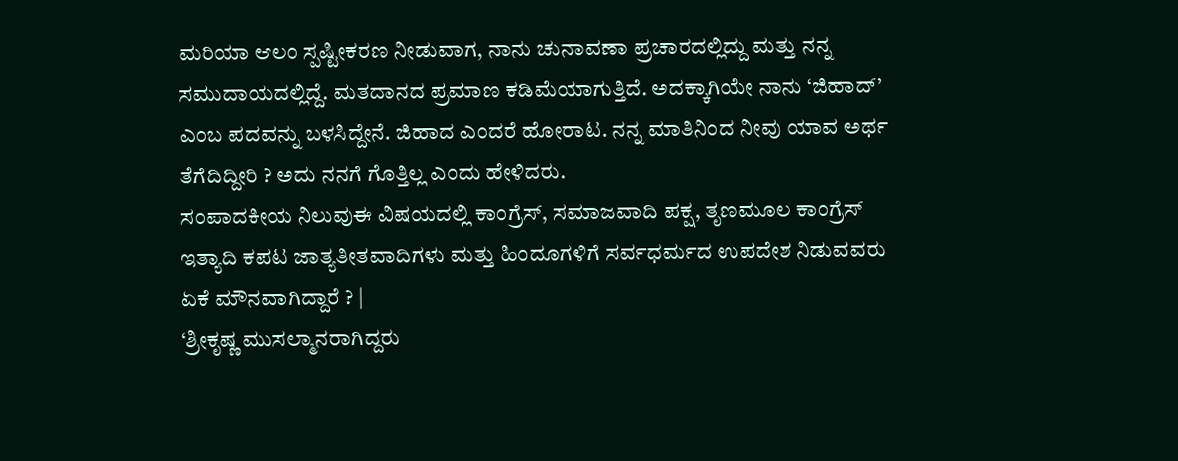ಮರಿಯಾ ಆಲಂ ಸ್ಪಷ್ಟೀಕರಣ ನೀಡುವಾಗ, ನಾನು ಚುನಾವಣಾ ಪ್ರಚಾರದಲ್ಲಿದ್ದು ಮತ್ತು ನನ್ನ ಸಮುದಾಯದಲ್ಲಿದ್ದೆ. ಮತದಾನದ ಪ್ರಮಾಣ ಕಡಿಮೆಯಾಗುತ್ತಿದೆ. ಅದಕ್ಕಾಗಿಯೇ ನಾನು ‘ಜಿಹಾದ್’ ಎಂಬ ಪದವನ್ನು ಬಳಸಿದ್ದೇನೆ. ಜಿಹಾದ ಎಂದರೆ ಹೋರಾಟ. ನನ್ನ ಮಾತಿನಿಂದ ನೀವು ಯಾವ ಅರ್ಥ ತೆಗೆದಿದ್ದೀರಿ ? ಅದು ನನಗೆ ಗೊತ್ತಿಲ್ಲ ಎಂದು ಹೇಳಿದರು.
ಸಂಪಾದಕೀಯ ನಿಲುವುಈ ವಿಷಯದಲ್ಲಿ ಕಾಂಗ್ರೆಸ್, ಸಮಾಜವಾದಿ ಪಕ್ಷ, ತೃಣಮೂಲ ಕಾಂಗ್ರೆಸ್ ಇತ್ಯಾದಿ ಕಪಟ ಜಾತ್ಯತೀತವಾದಿಗಳು ಮತ್ತು ಹಿಂದೂಗಳಿಗೆ ಸರ್ವಧರ್ಮದ ಉಪದೇಶ ನಿಡುವವರು ಏಕೆ ಮೌನವಾಗಿದ್ದಾರೆ ? |
‘ಶ್ರೀಕೃಷ್ಣ ಮುಸಲ್ಮಾನರಾಗಿದ್ದರು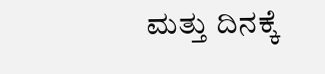ಮತ್ತು ದಿನಕ್ಕೆ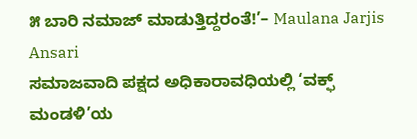೫ ಬಾರಿ ನಮಾಜ್ ಮಾಡುತ್ತಿದ್ದರಂತೆ!’– Maulana Jarjis Ansari
ಸಮಾಜವಾದಿ ಪಕ್ಷದ ಅಧಿಕಾರಾವಧಿಯಲ್ಲಿ ‘ವಕ್ಫ್ ಮಂಡಳಿ’ಯ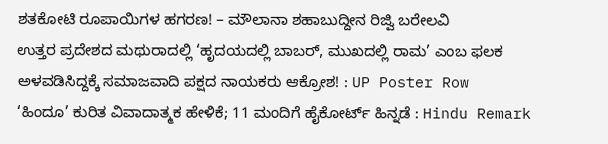ಶತಕೋಟಿ ರೂಪಾಯಿಗಳ ಹಗರಣ! – ಮೌಲಾನಾ ಶಹಾಬುದ್ದೀನ ರಿಜ್ವಿ ಬರೇಲವಿ
ಉತ್ತರ ಪ್ರದೇಶದ ಮಥುರಾದಲ್ಲಿ ‘ಹೃದಯದಲ್ಲಿ ಬಾಬರ್, ಮುಖದಲ್ಲಿ ರಾಮ’ ಎಂಬ ಫಲಕ ಅಳವಡಿಸಿದ್ದಕ್ಕೆ ಸಮಾಜವಾದಿ ಪಕ್ಷದ ನಾಯಕರು ಆಕ್ರೋಶ! : UP Poster Row
‘ಹಿಂದೂ’ ಕುರಿತ ವಿವಾದಾತ್ಮಕ ಹೇಳಿಕೆ; 11 ಮಂದಿಗೆ ಹೈಕೋರ್ಟ್ ಹಿನ್ನಡೆ : Hindu Remark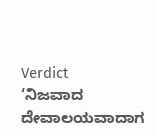Verdict
‘ನಿಜವಾದ ದೇವಾಲಯವಾದಾಗ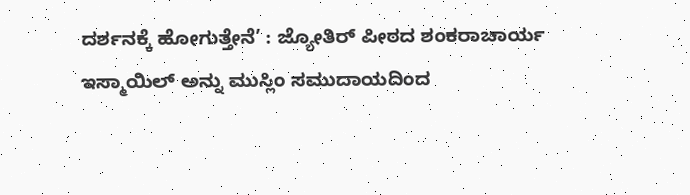ದರ್ಶನಕ್ಕೆ ಹೋಗುತ್ತೇನೆ’ : ಜ್ಯೋತಿರ್ ಪೀಠದ ಶಂಕರಾಚಾರ್ಯ
ಇಸ್ಮಾಯಿಲ್ ಅನ್ನು ಮುಸ್ಲಿಂ ಸಮುದಾಯದಿಂದ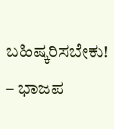ಬಹಿಷ್ಕರಿಸಬೇಕು! – ಭಾಜಪ